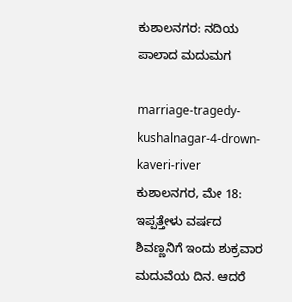ಕುಶಾಲನಗರ: ನದಿಯ ಪಾಲಾದ ಮದುಮಗ

marriage-tragedy-kushalnagar-4-drown-kaveri-river
ಕುಶಾಲನಗರ, ಮೇ 18: ಇಪ್ಪತ್ತೇಳು ವರ್ಷದ ಶಿವಣ್ಣನಿಗೆ ಇಂದು ಶುಕ್ರವಾರ ಮದುವೆಯ ದಿನ. ಆದರೆ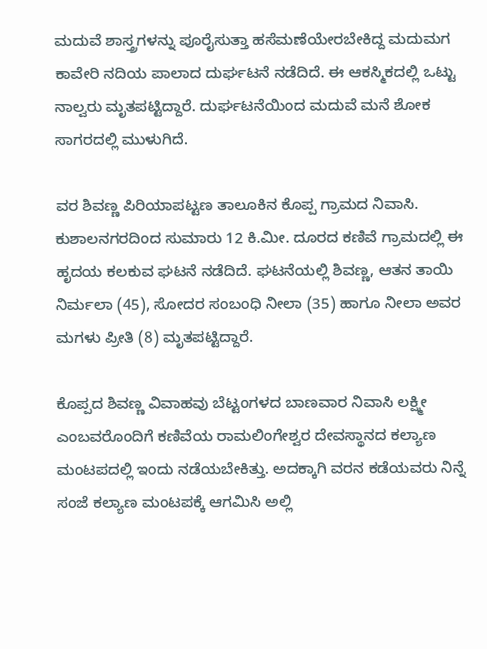ಮದುವೆ ಶಾಸ್ತ್ರಗಳನ್ನು ಪೂರೈಸುತ್ತಾ ಹಸೆಮಣೆಯೇರಬೇಕಿದ್ದ ಮದುಮಗ ಕಾವೇರಿ ನದಿಯ ಪಾಲಾದ ದುರ್ಘಟನೆ ನಡೆದಿದೆ. ಈ ಆಕಸ್ಮಿಕದಲ್ಲಿ ಒಟ್ಟು ನಾಲ್ವರು ಮೃತಪಟ್ಟಿದ್ದಾರೆ. ದುರ್ಘಟನೆಯಿಂದ ಮದುವೆ ಮನೆ ಶೋಕ ಸಾಗರದಲ್ಲಿ ಮುಳುಗಿದೆ.

ವರ ಶಿವಣ್ಣ ಪಿರಿಯಾಪಟ್ಟಣ ತಾಲೂಕಿನ ಕೊಪ್ಪ ಗ್ರಾಮದ ನಿವಾಸಿ. ಕುಶಾಲನಗರದಿಂದ ಸುಮಾರು 12 ಕಿ.ಮೀ. ದೂರದ ಕಣಿವೆ ಗ್ರಾಮದಲ್ಲಿ ಈ ಹೃದಯ ಕಲಕುವ ಘಟನೆ ನಡೆದಿದೆ. ಘಟನೆಯಲ್ಲಿ ಶಿವಣ್ಣ, ಆತನ ತಾಯಿ ನಿರ್ಮಲಾ (45), ಸೋದರ ಸಂಬಂಧಿ ನೀಲಾ (35) ಹಾಗೂ ನೀಲಾ ಅವರ ಮಗಳು ಪ್ರೀತಿ (8) ಮೃತಪಟ್ಟಿದ್ದಾರೆ.

ಕೊಪ್ಪದ ಶಿವಣ್ಣ ವಿವಾಹವು ಬೆಟ್ಟಂಗಳದ ಬಾಣವಾರ ನಿವಾಸಿ ಲಕ್ಷ್ಮೀ ಎಂಬವರೊಂದಿಗೆ ಕಣಿವೆಯ ರಾಮಲಿಂಗೇಶ್ವರ ದೇವಸ್ಥಾನದ ಕಲ್ಯಾಣ ಮಂಟಪದಲ್ಲಿ ಇಂದು ನಡೆಯಬೇಕಿತ್ತು. ಅದಕ್ಕಾಗಿ ವರನ ಕಡೆಯವರು ನಿನ್ನೆ ಸಂಜೆ ಕಲ್ಯಾಣ ಮಂಟಪಕ್ಕೆ ಆಗಮಿಸಿ ಅಲ್ಲಿ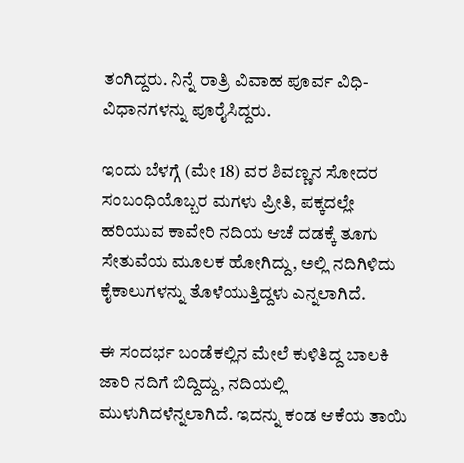ತಂಗಿದ್ದರು. ನಿನ್ನೆ ರಾತ್ರಿ ವಿವಾಹ ಪೂರ್ವ ವಿಧಿ-ವಿಧಾನಗಳನ್ನು ಪೂರೈಸಿದ್ದರು.

ಇಂದು ಬೆಳಗ್ಗೆ (ಮೇ 18) ವರ ಶಿವಣ್ಣನ ಸೋದರ ಸಂಬಂಧಿಯೊಬ್ಬರ ಮಗಳು ಪ್ರೀತಿ, ಪಕ್ಕದಲ್ಲೇ ಹರಿಯುವ ಕಾವೇರಿ ನದಿಯ ಆಚೆ ದಡಕ್ಕೆ ತೂಗು ಸೇತುವೆಯ ಮೂಲಕ ಹೋಗಿದ್ದು, ಅಲ್ಲಿ ನದಿಗಿಳಿದು ಕೈಕಾಲುಗಳನ್ನು ತೊಳೆಯುತ್ತಿದ್ದಳು ಎನ್ನಲಾಗಿದೆ.

ಈ ಸಂದರ್ಭ ಬಂಡೆಕಲ್ಲಿನ ಮೇಲೆ ಕುಳಿತಿದ್ದ ಬಾಲಕಿ ಜಾರಿ ನದಿಗೆ ಬಿದ್ದಿದ್ದು, ನದಿಯಲ್ಲಿ ಮುಳುಗಿದಳೆನ್ನಲಾಗಿದೆ. ಇದನ್ನು ಕಂಡ ಆಕೆಯ ತಾಯಿ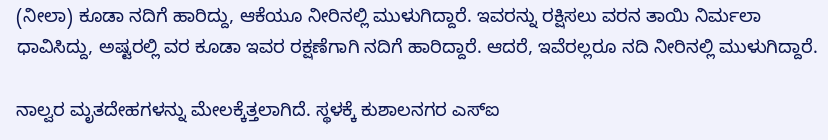(ನೀಲಾ) ಕೂಡಾ ನದಿಗೆ ಹಾರಿದ್ದು, ಆಕೆಯೂ ನೀರಿನಲ್ಲಿ ಮುಳುಗಿದ್ದಾರೆ. ಇವರನ್ನು ರಕ್ಷಿಸಲು ವರನ ತಾಯಿ ನಿರ್ಮಲಾ ಧಾವಿಸಿದ್ದು, ಅಷ್ಟರಲ್ಲಿ ವರ ಕೂಡಾ ಇವರ ರಕ್ಷಣೆಗಾಗಿ ನದಿಗೆ ಹಾರಿದ್ದಾರೆ. ಆದರೆ, ಇವೆರಲ್ಲರೂ ನದಿ ನೀರಿನಲ್ಲಿ ಮುಳುಗಿದ್ದಾರೆ.

ನಾಲ್ವರ ಮೃತದೇಹಗಳನ್ನು ಮೇಲಕ್ಕೆತ್ತಲಾಗಿದೆ. ಸ್ಥಳಕ್ಕೆ ಕುಶಾಲನಗರ ಎಸ್‌ಐ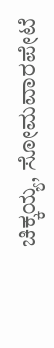ಚಿಕ್ಕಯ್ಯ, ಸೋಮವಾರಪೇಟೆ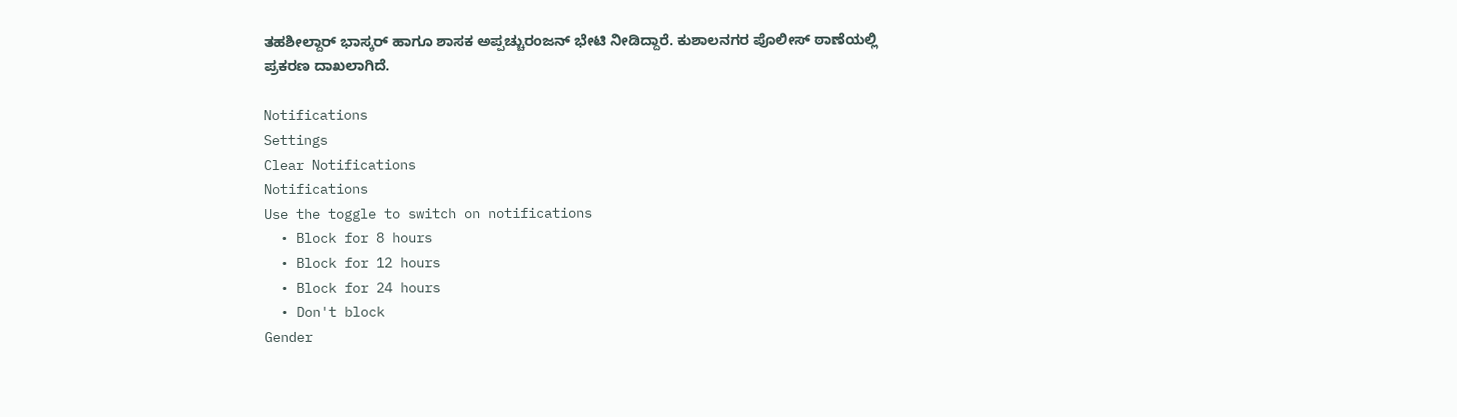ತಹಶೀಲ್ದಾರ್ ಭಾಸ್ಕರ್ ಹಾಗೂ ಶಾಸಕ ಅಪ್ಪಚ್ಚುರಂಜನ್ ಭೇಟಿ ನೀಡಿದ್ದಾರೆ. ಕುಶಾಲನಗರ ಪೊಲೀಸ್ ಠಾಣೆಯಲ್ಲಿ ಪ್ರಕರಣ ದಾಖಲಾಗಿದೆ.

Notifications
Settings
Clear Notifications
Notifications
Use the toggle to switch on notifications
  • Block for 8 hours
  • Block for 12 hours
  • Block for 24 hours
  • Don't block
Gender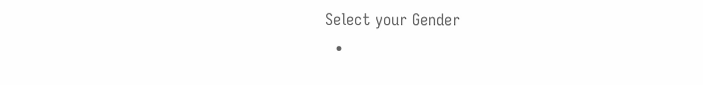Select your Gender
  •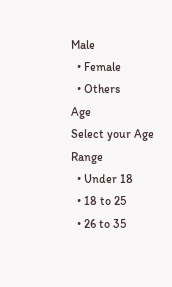Male
  • Female
  • Others
Age
Select your Age Range
  • Under 18
  • 18 to 25
  • 26 to 35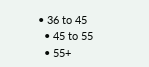• 36 to 45
  • 45 to 55
  • 55+